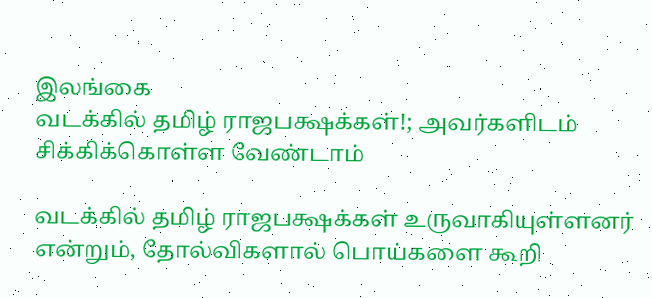இலங்கை
வடக்கில் தமிழ் ராஜபக்ஷக்கள்!; அவர்களிடம் சிக்கிக்கொள்ள வேண்டாம்

வடக்கில் தமிழ் ராஜபக்ஷக்கள் உருவாகியுள்ளனர் என்றும், தோல்விகளால் பொய்களை கூறி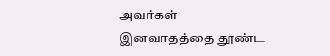அவர்கள் இனவாதத்தை தூண்ட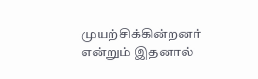முயற்சிக்கின்றனர் என்றும் இதனால்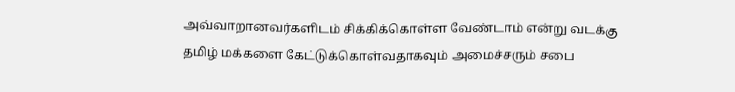அவ்வாறானவர்களிடம் சிக்கிக்கொள்ள வேண்டாம் என்று வடக்கு தமிழ் மக்களை கேட்டுக்கொள்வதாகவும் அமைச்சரும் சபை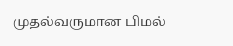முதல்வருமான பிமல்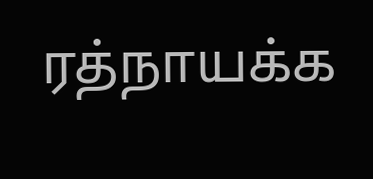ரத்நாயக்க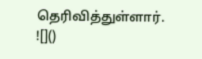தெரிவித்துள்ளார்.
![]()